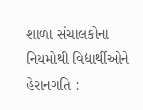શાળા સંચાલકોના નિયમોથી વિદ્યાર્થીઓને હેરાનગતિ :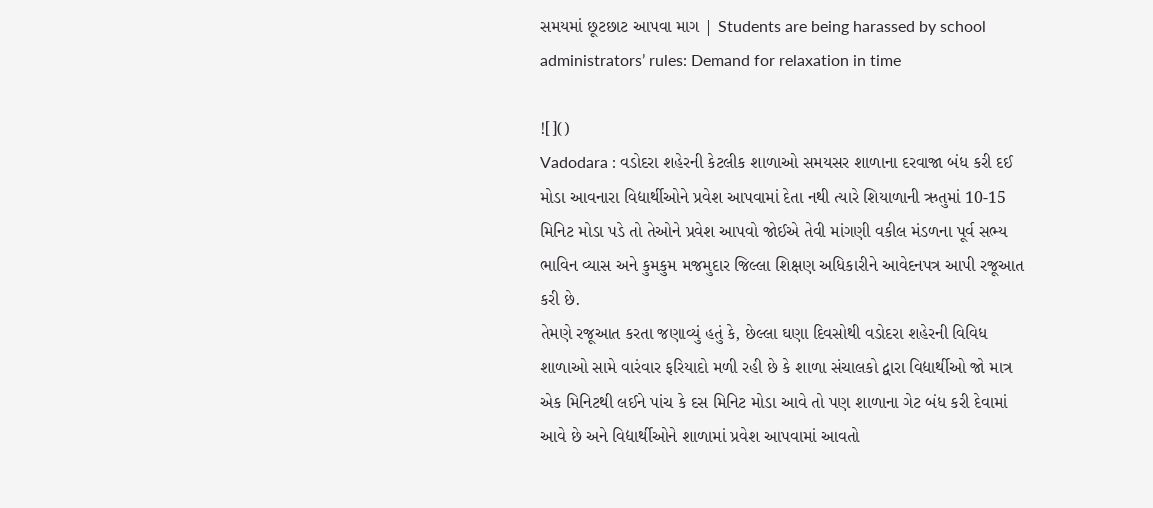સમયમાં છૂટછાટ આપવા માગ | Students are being harassed by school administrators’ rules: Demand for relaxation in time

![]()
Vadodara : વડોદરા શહેરની કેટલીક શાળાઓ સમયસર શાળાના દરવાજા બંધ કરી દઈ મોડા આવનારા વિદ્યાર્થીઓને પ્રવેશ આપવામાં દેતા નથી ત્યારે શિયાળાની ઋતુમાં 10-15 મિનિટ મોડા પડે તો તેઓને પ્રવેશ આપવો જોઈએ તેવી માંગણી વકીલ મંડળના પૂર્વ સભ્ય ભાવિન વ્યાસ અને કુમકુમ મજમુદાર જિલ્લા શિક્ષણ અધિકારીને આવેદનપત્ર આપી રજૂઆત કરી છે.
તેમણે રજૂઆત કરતા જણાવ્યું હતું કે, છેલ્લા ઘણા દિવસોથી વડોદરા શહેરની વિવિધ શાળાઓ સામે વારંવાર ફરિયાદો મળી રહી છે કે શાળા સંચાલકો દ્વારા વિદ્યાર્થીઓ જો માત્ર એક મિનિટથી લઈને પાંચ કે દસ મિનિટ મોડા આવે તો પણ શાળાના ગેટ બંધ કરી દેવામાં આવે છે અને વિદ્યાર્થીઓને શાળામાં પ્રવેશ આપવામાં આવતો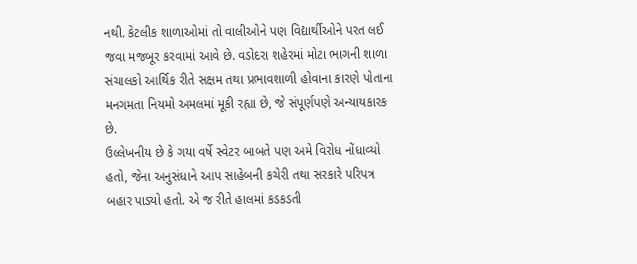નથી. કેટલીક શાળાઓમાં તો વાલીઓને પણ વિદ્યાર્થીઓને પરત લઈ જવા મજબૂર કરવામાં આવે છે. વડોદરા શહેરમાં મોટા ભાગની શાળા સંચાલકો આર્થિક રીતે સક્ષમ તથા પ્રભાવશાળી હોવાના કારણે પોતાના મનગમતા નિયમો અમલમાં મૂકી રહ્યા છે, જે સંપૂર્ણપણે અન્યાયકારક છે.
ઉલ્લેખનીય છે કે ગયા વર્ષે સ્વેટર બાબતે પણ અમે વિરોધ નોંધાવ્યો હતો, જેના અનુસંધાને આપ સાહેબની કચેરી તથા સરકારે પરિપત્ર બહાર પાડ્યો હતો. એ જ રીતે હાલમાં કડકડતી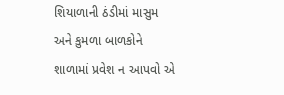શિયાળાની ઠંડીમાં માસુમ અને કુમળા બાળકોને શાળામાં પ્રવેશ ન આપવો એ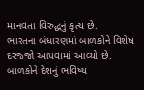માનવતા વિરુદ્ધનું કૃત્ય છે.
ભારતના બંધારણમાં બાળકોને વિશેષ દરજ્જો આપવામાં આવ્યો છે. બાળકોને દેશનું ભવિષ્ય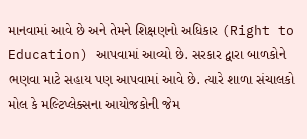માનવામાં આવે છે અને તેમને શિક્ષણનો અધિકાર (Right to Education) આપવામાં આવ્યો છે. સરકાર દ્વારા બાળકોને ભણવા માટે સહાય પણ આપવામાં આવે છે. ત્યારે શાળા સંચાલકો મોલ કે મલ્ટિપ્લેક્સના આયોજકોની જેમ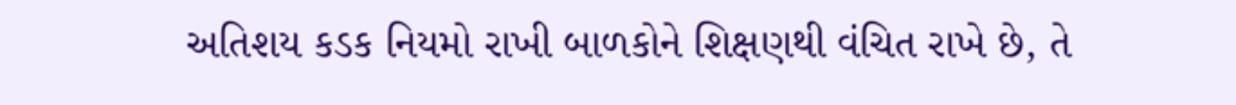અતિશય કડક નિયમો રાખી બાળકોને શિક્ષણથી વંચિત રાખે છે, તે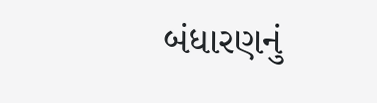બંધારણનું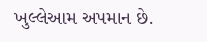ખુલ્લેઆમ અપમાન છે.